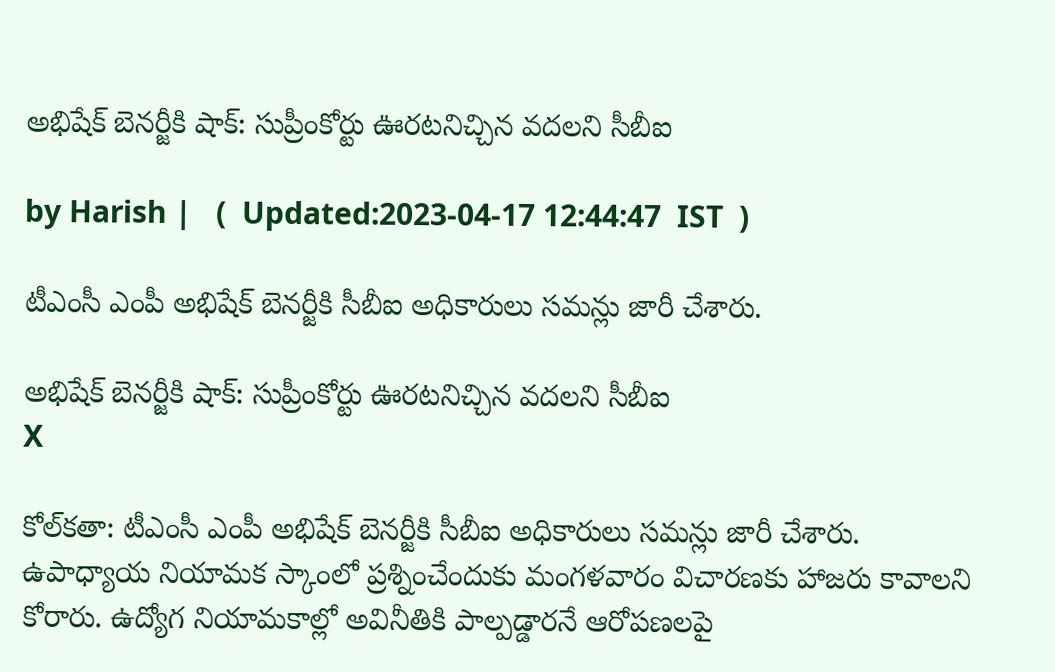అభిషేక్ బెనర్జీకి షాక్: సుప్రీంకోర్టు‌ ఊరటనిచ్చిన వదలని సీబీఐ

by Harish |   (  Updated:2023-04-17 12:44:47  IST  )

టీఎంసీ ఎంపీ అభిషేక్ బెనర్జీకి సీబీఐ అధికారులు సమన్లు జారీ చేశారు.

అభిషేక్ బెనర్జీకి షాక్: సుప్రీంకోర్టు‌ ఊరటనిచ్చిన వదలని సీబీఐ
X

కోల్‌కతా: టీఎంసీ ఎంపీ అభిషేక్ బెనర్జీకి సీబీఐ అధికారులు సమన్లు జారీ చేశారు. ఉపాధ్యాయ నియామక స్కాంలో ప్రశ్నించేందుకు మంగళవారం విచారణకు హాజరు కావాలని కోరారు. ఉద్యోగ నియామకాల్లో అవినీతికి పాల్పడ్డారనే ఆరోపణలపై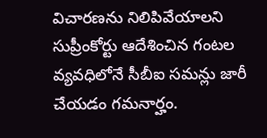విచారణను నిలిపివేయాలని సుప్రీంకోర్టు ఆదేశించిన గంటల వ్యవధిలోనే సీబీఐ సమన్లు జారీ చేయడం గమనార్హం.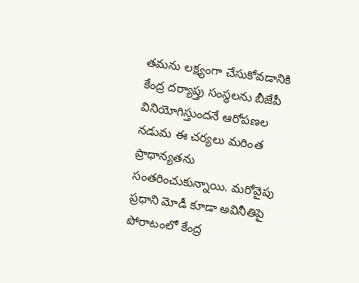తమను లక్ష్యంగా చేసుకోవడానికి కేంద్ర దర్యాప్తు సంస్థలను బీజేపీ వినియోగిస్తుందనే ఆరోపణల నడుమ ఈ చర్యలు మరింత ప్రాధాన్యతను సంతరించుకున్నాయి. మరోవైపు ప్రధాని మోడీ కూడా అవినీతిపై పోరాటంలో కేంద్ర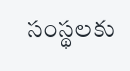సంస్థలకు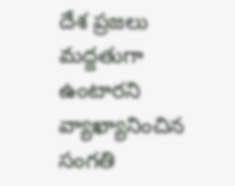దేశ ప్రజలు మద్దతుగా ఉంటారని వ్యాఖ్యానించిన సంగతి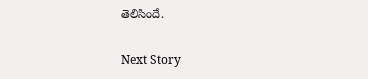తెలిసిందే.

Next Story